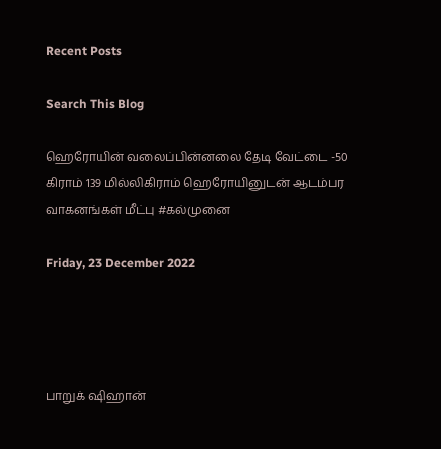Recent Posts

Search This Blog

ஹெரோயின் வலைப்பின்னலை தேடி வேட்டை -50 கிராம் 139 மில்லிகிராம் ஹெரோயினுடன் ஆடம்பர வாகனங்கள் மீட்பு #கல்முனை

Friday, 23 December 2022




பாறுக் ஷிஹான்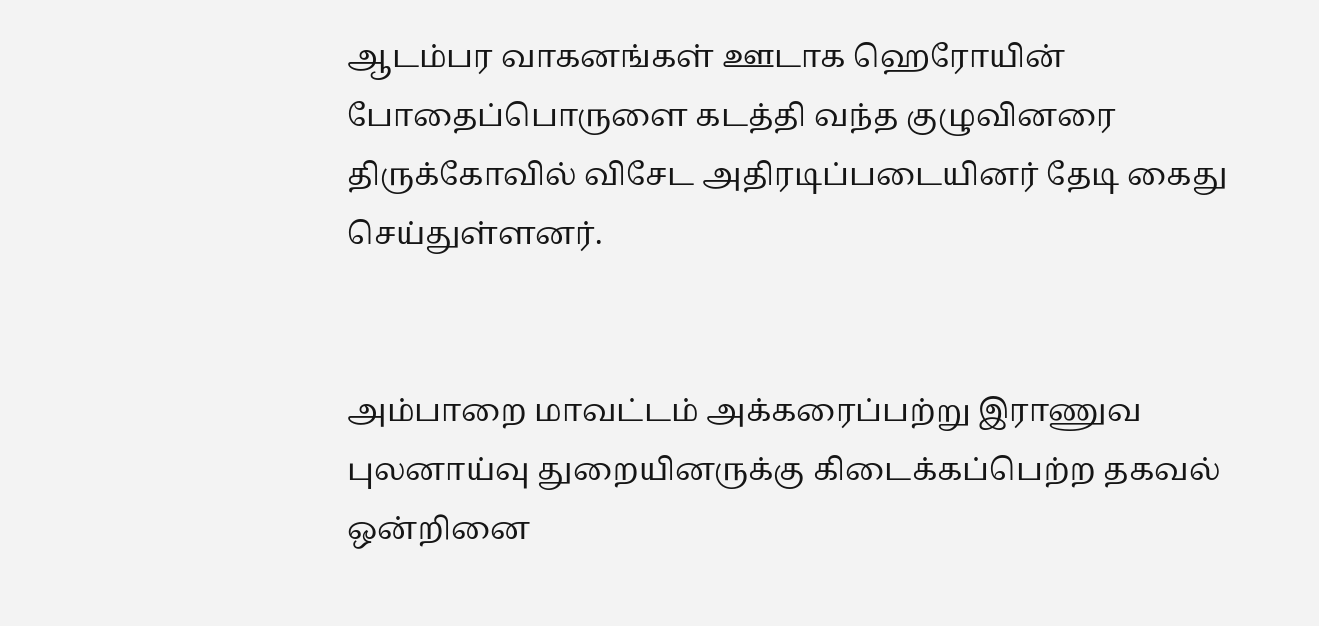ஆடம்பர வாகனங்கள் ஊடாக ஹெரோயின் போதைப்பொருளை கடத்தி வந்த குழுவினரை திருக்கோவில் விசேட அதிரடிப்படையினர் தேடி கைது செய்துள்ளனர்.


அம்பாறை மாவட்டம் அக்கரைப்பற்று இராணுவ புலனாய்வு துறையினருக்கு கிடைக்கப்பெற்ற தகவல் ஒன்றினை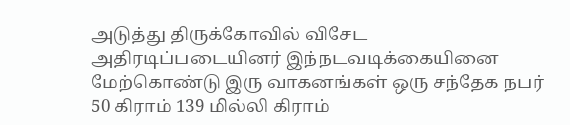அடுத்து திருக்கோவில் விசேட அதிரடிப்படையினர் இந்நடவடிக்கையினை மேற்கொண்டு இரு வாகனங்கள் ஒரு சந்தேக நபர் 50 கிராம் 139 மில்லி கிராம்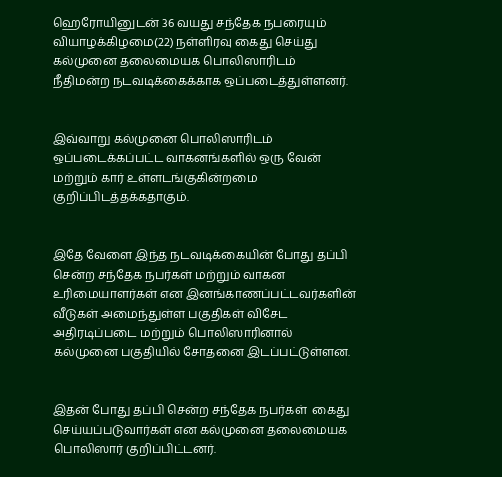ஹெரோயினுடன் 36 வயது சந்தேக நபரையும் வியாழக்கிழமை(22) நள்ளிரவு கைது செய்து கல்முனை தலைமையக பொலிஸாரிடம்  நீதிமன்ற நடவடிக்கைக்காக ஒப்படைத்துள்ளனர்.


இவ்வாறு கல்முனை பொலிஸாரிடம் ஒப்படைக்கப்பட்ட வாகனங்களில் ஒரு வேன் மற்றும் கார் உள்ளடங்குகின்றமை குறிப்பிடத்தக்கதாகும்.


இதே வேளை இந்த நடவடிக்கையின் போது தப்பி சென்ற சந்தேக நபர்கள் மற்றும் வாகன உரிமையாளர்கள் என இனங்காணப்பட்டவர்களின் வீடுகள் அமைந்துள்ள பகுதிகள் விசேட அதிரடிப்படை மற்றும் பொலிஸாரினால் கல்முனை பகுதியில் சோதனை இடப்பட்டுள்ளன.


இதன் போது தப்பி சென்ற சந்தேக நபர்கள்  கைது செய்யப்படுவார்கள் என கல்முனை தலைமையக  பொலிஸார் குறிப்பிட்டனர்.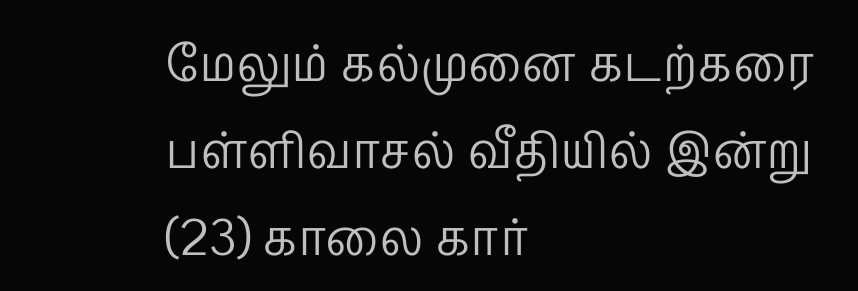மேலும் கல்முனை கடற்கரை பள்ளிவாசல் வீதியில் இன்று (23) காலை கார்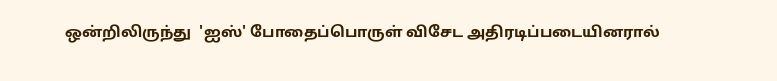ஒன்றிலிருந்து  'ஐஸ்' போதைப்பொருள் விசேட அதிரடிப்படையினரால்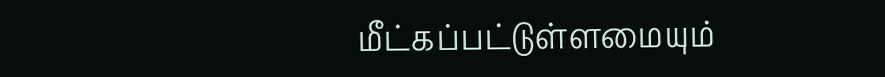மீட்கப்பட்டுள்ளமையும்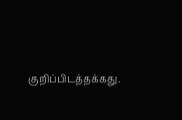குறிப்பிடத்தக்கது.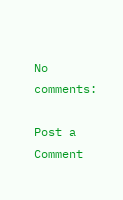No comments:

Post a Comment